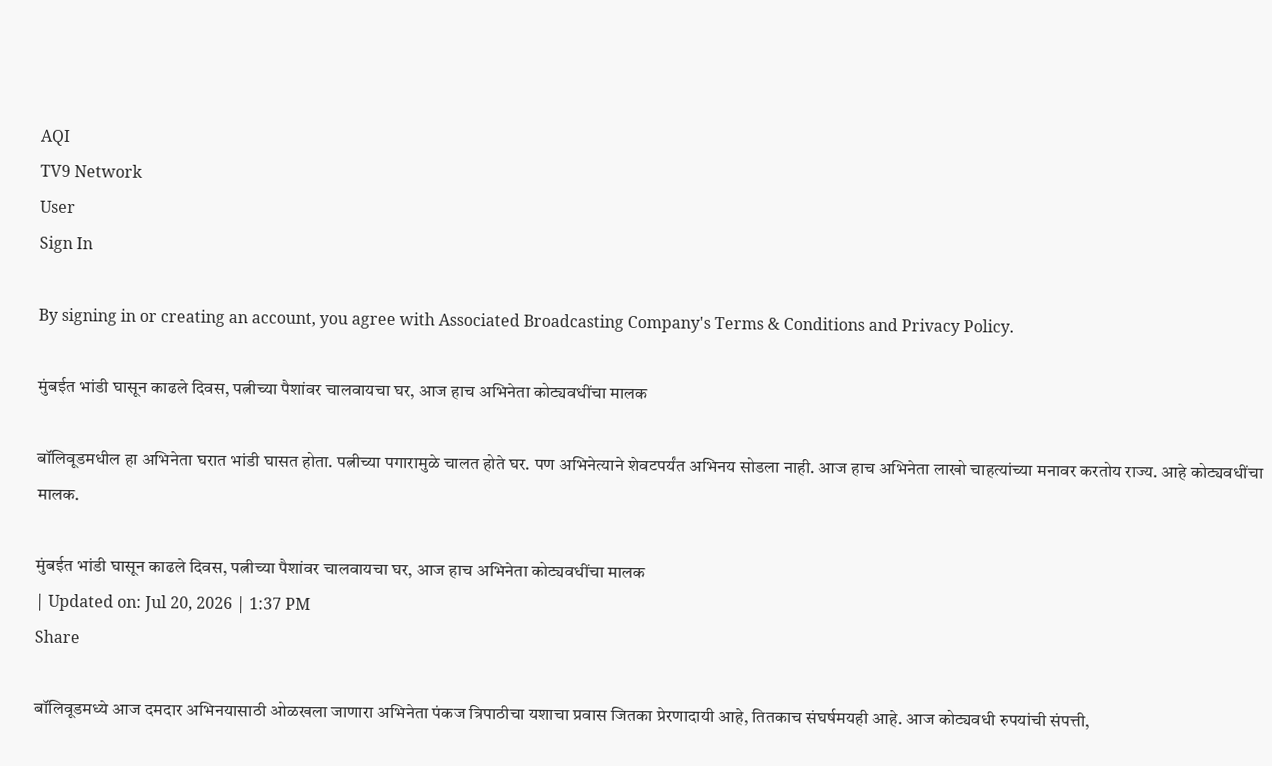AQI
TV9 Network
User
Sign In

By signing in or creating an account, you agree with Associated Broadcasting Company's Terms & Conditions and Privacy Policy.

मुंबईत भांडी घासून काढले दिवस, पत्नीच्या पैशांवर चालवायचा घर, आज हाच अभिनेता कोट्यवधींचा मालक

बॉलिवूडमधील हा अभिनेता घरात भांडी घासत होता. पत्नीच्या पगारामुळे चालत होते घर. पण अभिनेत्याने शेवटपर्यंत अभिनय सोडला नाही. आज हाच अभिनेता लाखो चाहत्यांच्या मनावर करतोय राज्य. आहे कोट्यवधींचा मालक.

मुंबईत भांडी घासून काढले दिवस, पत्नीच्या पैशांवर चालवायचा घर, आज हाच अभिनेता कोट्यवधींचा मालक
| Updated on: Jul 20, 2026 | 1:37 PM
Share

बॉलिवूडमध्ये आज दमदार अभिनयासाठी ओळखला जाणारा अभिनेता पंकज त्रिपाठीचा यशाचा प्रवास जितका प्रेरणादायी आहे, तितकाच संघर्षमयही आहे. आज कोट्यवधी रुपयांची संपत्ती,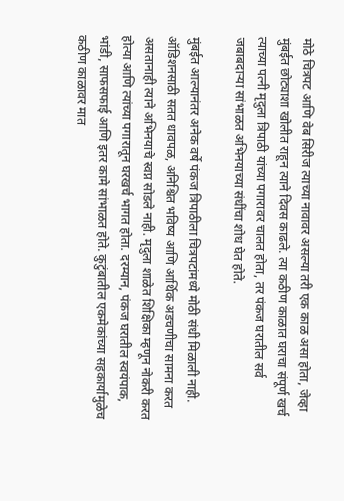मोठे चित्रपट आणि वेब सिरीज त्याच्या नावावर असल्या तरी एक काळ असा होता, जेव्हा मुंबईत छोट्याशा खोलीत राहून त्याने दिवस काढले. त्या कठीण काळात घराचा संपूर्ण खर्च त्याच्या पत्नी मृदुला त्रिपाठी यांच्या पगारावर चालत होता, तर पंकज घरातील सर्व जबाबदाऱ्या सांभाळत अभिनयाच्या संधींचा शोध घेत होते.

मुंबईत आल्यानंतर अनेक वर्षे पंकज त्रिपाठीला चित्रपटांमध्ये मोठी संधी मिळाली नाही. ऑडिशनसाठी सतत धावपळ, अनिश्चित भविष्य आणि आर्थिक अडचणीचा सामना करत असतानाही त्याने अभिनयाचे स्वप्न सोडले नाही. मृदुला शाळेत शिक्षिका म्हणून नोकरी करत होत्या आणि त्यांच्या पगारातून घरखर्च भागत होता. दरम्यान, पंकज घरातील स्वयंपाक, भांडी, साफसफाई आणि इतर कामे सांभाळत होते. कुटुंबातील एकमेकांच्या सहकार्यामुळेच कठीण काळावर मात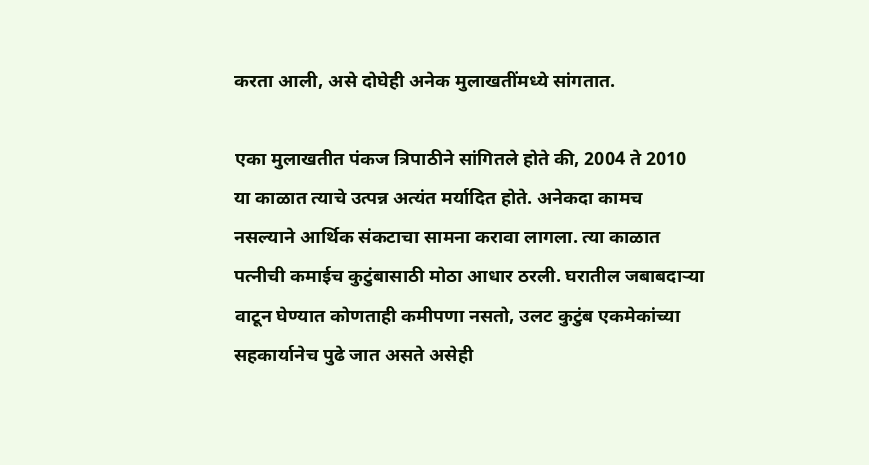करता आली, असे दोघेही अनेक मुलाखतींमध्ये सांगतात.

एका मुलाखतीत पंकज त्रिपाठीने सांगितले होते की, 2004 ते 2010 या काळात त्याचे उत्पन्न अत्यंत मर्यादित होते. अनेकदा कामच नसल्याने आर्थिक संकटाचा सामना करावा लागला. त्या काळात पत्नीची कमाईच कुटुंबासाठी मोठा आधार ठरली. घरातील जबाबदाऱ्या वाटून घेण्यात कोणताही कमीपणा नसतो, उलट कुटुंब एकमेकांच्या सहकार्यानेच पुढे जात असते असेही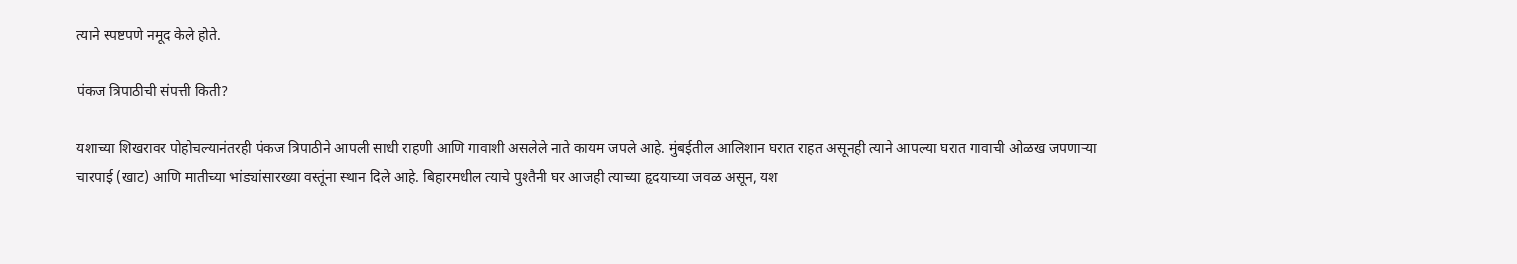त्याने स्पष्टपणे नमूद केले होते.

पंकज त्रिपाठीची संपत्ती किती?

यशाच्या शिखरावर पोहोचल्यानंतरही पंकज त्रिपाठीने आपली साधी राहणी आणि गावाशी असलेले नाते कायम जपले आहे. मुंबईतील आलिशान घरात राहत असूनही त्याने आपल्या घरात गावाची ओळख जपणाऱ्या चारपाई (खाट) आणि मातीच्या भांड्यांसारख्या वस्तूंना स्थान दिले आहे. बिहारमधील त्याचे पुश्तैनी घर आजही त्याच्या हृदयाच्या जवळ असून, यश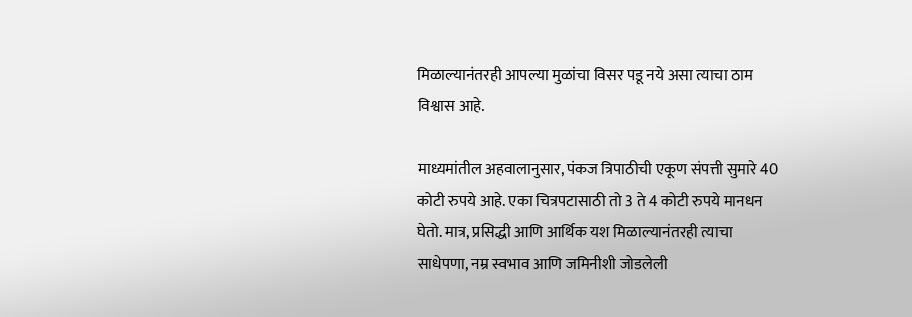मिळाल्यानंतरही आपल्या मुळांचा विसर पडू नये असा त्याचा ठाम विश्वास आहे.

माध्यमांतील अहवालानुसार, पंकज त्रिपाठीची एकूण संपत्ती सुमारे 40 कोटी रुपये आहे. एका चित्रपटासाठी तो 3 ते 4 कोटी रुपये मानधन घेतो. मात्र, प्रसिद्धी आणि आर्थिक यश मिळाल्यानंतरही त्याचा साधेपणा, नम्र स्वभाव आणि जमिनीशी जोडलेली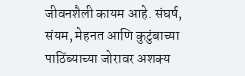जीवनशैली कायम आहे. संघर्ष, संयम, मेहनत आणि कुटुंबाच्या पाठिंब्याच्या जोरावर अशक्य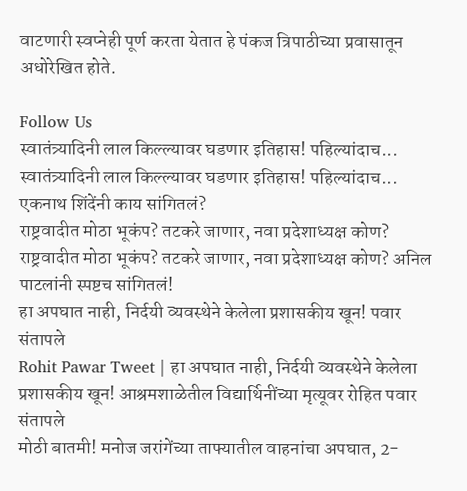वाटणारी स्वप्नेही पूर्ण करता येतात हे पंकज त्रिपाठीच्या प्रवासातून अधोरेखित होते.

Follow Us
स्वातंत्र्यादिनी लाल किल्ल्यावर घडणार इतिहास! पहिल्यांदाच...
स्वातंत्र्यादिनी लाल किल्ल्यावर घडणार इतिहास! पहिल्यांदाच... एकनाथ शिंदेंनी काय सांगितलं?
राष्ट्रवादीत मोठा भूकंप? तटकरे जाणार, नवा प्रदेशाध्यक्ष कोण?
राष्ट्रवादीत मोठा भूकंप? तटकरे जाणार, नवा प्रदेशाध्यक्ष कोण? अनिल पाटलांनी स्पष्टच सांगितलं!
हा अपघात नाही, निर्दयी व्यवस्थेने केलेला प्रशासकीय खून! पवार संतापले
Rohit Pawar Tweet | हा अपघात नाही, निर्दयी व्यवस्थेने केलेला प्रशासकीय खून! आश्रमशाळेतील विद्यार्थिनींच्या मृत्यूवर रोहित पवार संतापले
मोठी बातमी! मनोज जरांगेंच्या ताफ्यातील वाहनांचा अपघात, 2-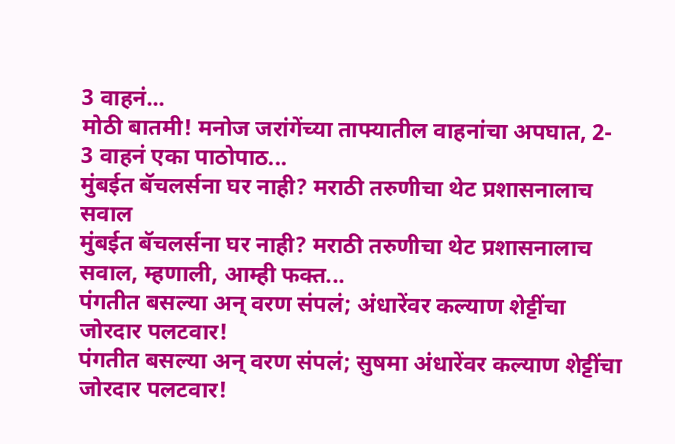3 वाहनं...
मोठी बातमी! मनोज जरांगेंच्या ताफ्यातील वाहनांचा अपघात, 2- 3 वाहनं एका पाठोपाठ...
मुंबईत बॅचलर्सना घर नाही? मराठी तरुणीचा थेट प्रशासनालाच सवाल
मुंबईत बॅचलर्सना घर नाही? मराठी तरुणीचा थेट प्रशासनालाच सवाल, म्हणाली, आम्ही फक्त...
पंगतीत बसल्या अन् वरण संपलं; अंधारेंवर कल्याण शेट्टींचा जोरदार पलटवार!
पंगतीत बसल्या अन् वरण संपलं; सुषमा अंधारेंवर कल्याण शेट्टींचा जोरदार पलटवार!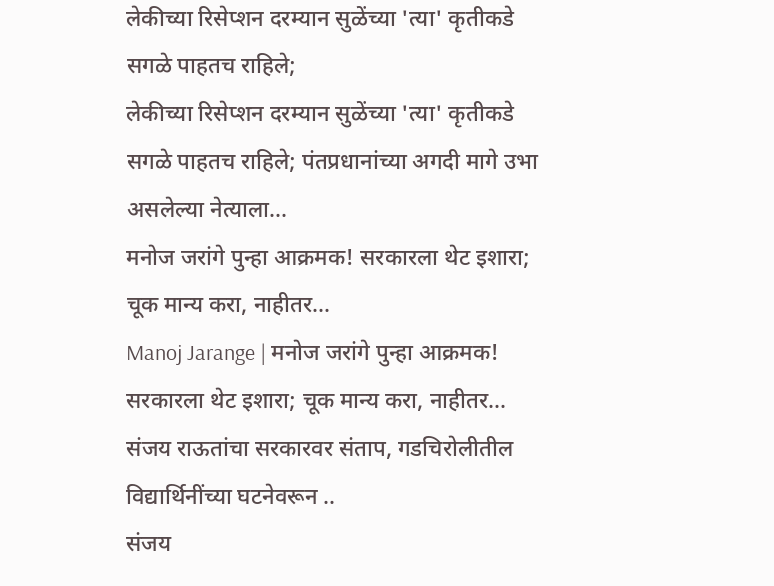लेकीच्या रिसेप्शन दरम्यान सुळेंच्या 'त्या' कृतीकडे सगळे पाहतच राहिले;
लेकीच्या रिसेप्शन दरम्यान सुळेंच्या 'त्या' कृतीकडे सगळे पाहतच राहिले; पंतप्रधानांच्या अगदी मागे उभा असलेल्या नेत्याला...
मनोज जरांगे पुन्हा आक्रमक! सरकारला थेट इशारा; चूक मान्य करा, नाहीतर...
Manoj Jarange | मनोज जरांगे पुन्हा आक्रमक! सरकारला थेट इशारा; चूक मान्य करा, नाहीतर...
संजय राऊतांचा सरकारवर संताप, गडचिरोलीतील विद्यार्थिनींच्या घटनेवरून ..
संजय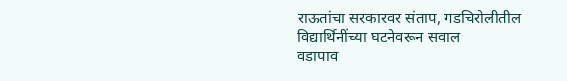राऊतांचा सरकारवर संताप, गडचिरोलीतील विद्यार्थिनींच्या घटनेवरून सवाल
वडापाव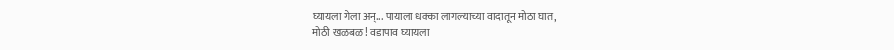घ्यायला गेला अन्... पायाला धक्का लागल्याच्या वादातून मोठा घात,
मोठी खळबळ! वडापाव घ्यायला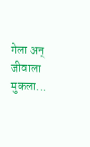गेला अन् जीवाला मुकला...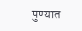पुण्यात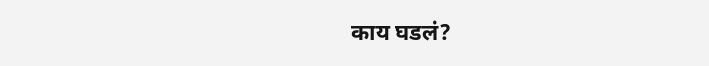काय घडलं?